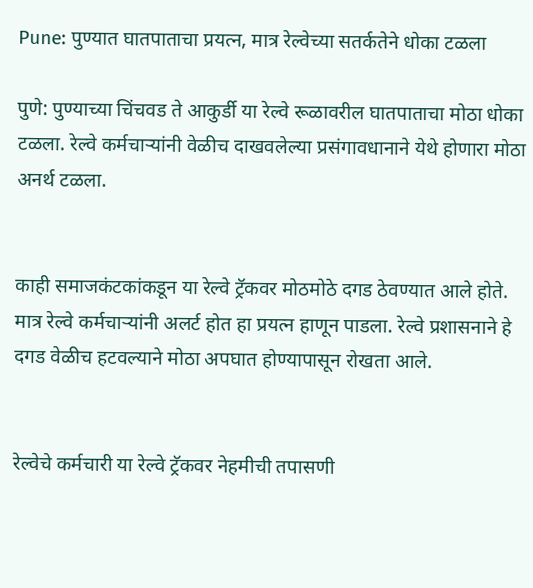Pune: पुण्यात घातपाताचा प्रयत्न, मात्र रेल्वेच्या सतर्कतेने धोका टळला

पुणे: पुण्याच्या चिंचवड ते आकुर्डी या रेल्वे रूळावरील घातपाताचा मोठा धोका टळला. रेल्वे कर्मचाऱ्यांनी वेळीच दाखवलेल्या प्रसंगावधानाने येथे होणारा मोठा अनर्थ टळला.


काही समाजकंटकांकडून या रेल्वे ट्रॅकवर मोठमोठे दगड ठेवण्यात आले होते. मात्र रेल्वे कर्मचाऱ्यांनी अलर्ट होत हा प्रयत्न हाणून पाडला. रेल्वे प्रशासनाने हे दगड वेळीच हटवल्याने मोठा अपघात होण्यापासून रोखता आले.


रेल्वेचे कर्मचारी या रेल्वे ट्रॅकवर नेहमीची तपासणी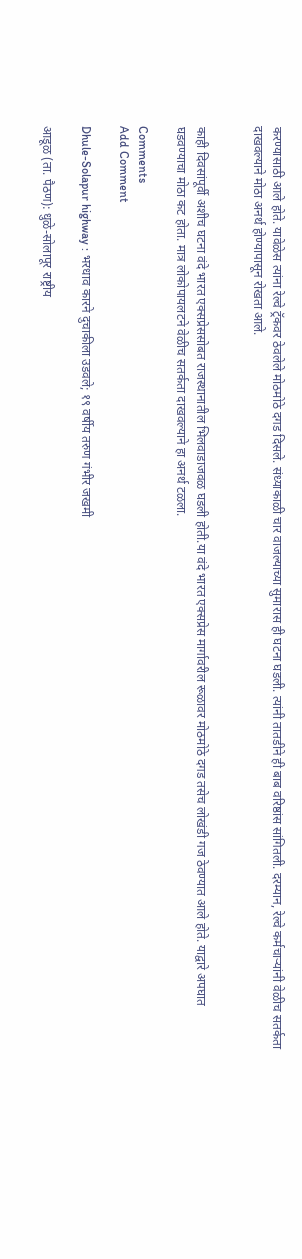करण्यासाठी आले होते. यावेळेस त्यांना रेल्वे ट्रॅकवर ठेवलेले मोठमोठे दगड दिसले. संध्याकाळी चार वाजल्याच्या सुमारास ही घटना घडली. त्यांनी तातडीने ही बाब वरिष्ठांस सांगितली. दरम्यान, रेल्वे कर्मचाऱ्यांनी वेळीच सतर्कता दाखवल्याने मोठा अनर्थ होण्यापासून रोखता आले.


काही दिवसांपूर्वी अशीच घटना वंदे भारत एक्सप्रेससोबत राजस्थानातील भिलवाडाजवळ घडली होती.या वंदे भारत एक्सप्रेस मार्गावरील रूळावर मोठमोठे दगड तसेच लोखंडी गज ठेवण्यात आले होते. याद्वारे अपघात घडवण्याचा मोठा कट होता. मात्र लोकोपायलटने वेळीच सतर्कता दाखवल्याने हा अनर्थ टळला.

Comments
Add Comment

Dhule-Solapur highway : भरधाव कारने दुचाकीला उडवले; १९ वर्षीय तरुण गंभीर जखमी

आडूळ (ता. पैठण): धुळे-सोलापूर राष्ट्रीय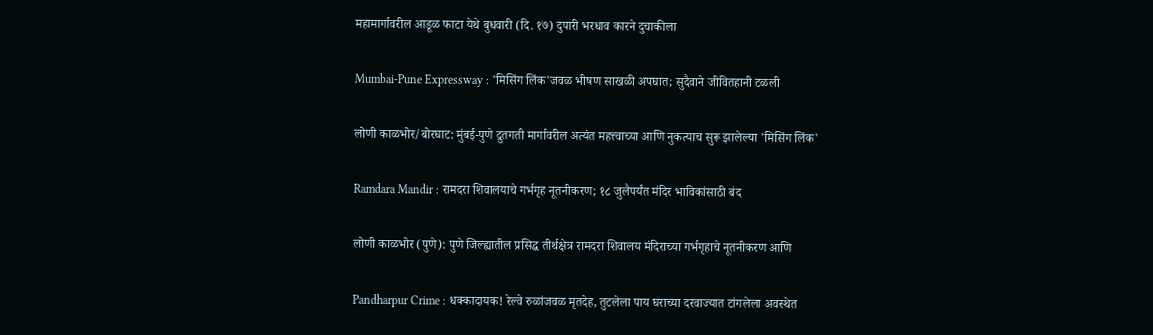महामार्गावरील आडूळ फाटा येथे बुधवारी (दि. १७) दुपारी भरधाव कारने दुचाकीला

Mumbai-Pune Expressway : 'मिसिंग लिंक'जवळ भीषण साखळी अपघात; सुदैवाने जीवितहानी टळली

लोणी काळभोर/बोरघाट: मुंबई-पुणे द्रुतगती मार्गावरील अत्यंत महत्त्वाच्या आणि नुकत्याच सुरू झालेल्या 'मिसिंग लिंक'

Ramdara Mandir : रामदरा शिवालयाचे गर्भगृह नूतनीकरण; १८ जुलैपर्यंत मंदिर भाविकांसाठी बंद

लोणी काळभोर (पुणे): पुणे जिल्ह्यातील प्रसिद्ध तीर्थक्षेत्र रामदरा शिवालय मंदिराच्या गर्भगृहाचे नूतनीकरण आणि

Pandharpur Crime : धक्कादायक! रेल्वे रुळांजवळ मृतदेह, तुटलेला पाय घराच्या दरवाज्यात टांगलेला अवस्थेत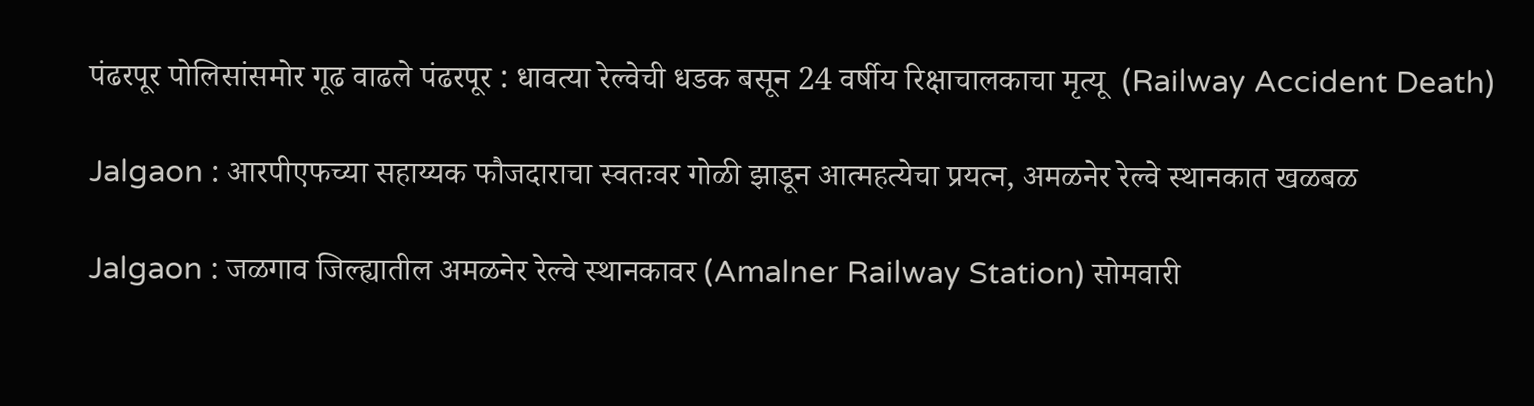पंढरपूर पोलिसांसमोर गूढ वाढले पंढरपूर : धावत्या रेल्वेची धडक बसून 24 वर्षीय रिक्षाचालकाचा मृत्यू  (Railway Accident Death)

Jalgaon : आरपीएफच्या सहाय्यक फौजदाराचा स्वतःवर गोळी झाडून आत्महत्येचा प्रयत्न, अमळनेर रेल्वे स्थानकात खळबळ

Jalgaon : जळगाव जिल्ह्यातील अमळनेर रेल्वे स्थानकावर (Amalner Railway Station) सोमवारी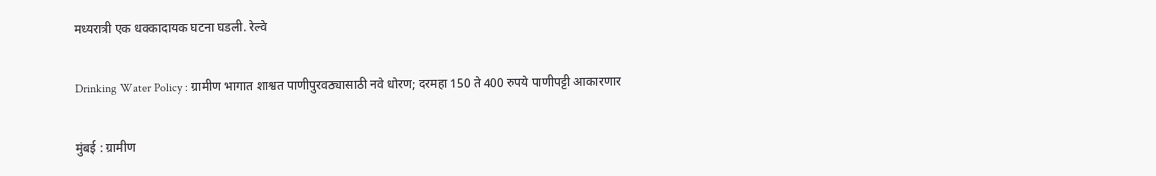मध्यरात्री एक धक्कादायक घटना घडली. रेल्वे

Drinking Water Policy : ग्रामीण भागात शाश्वत पाणीपुरवठ्यासाठी नवे धोरण; दरमहा 150 ते 400 रुपये पाणीपट्टी आकारणार

मुंबई : ग्रामीण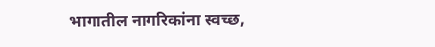भागातील नागरिकांना स्वच्छ,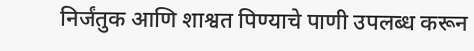निर्जंतुक आणि शाश्वत पिण्याचे पाणी उपलब्ध करून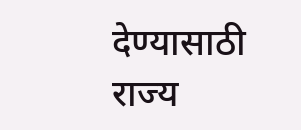देण्यासाठी राज्य